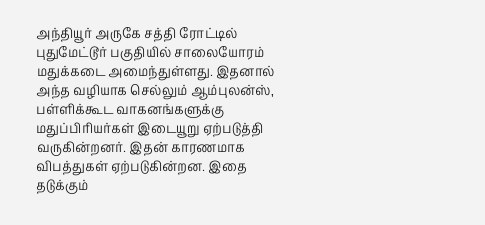அந்தியூர் அருகே சத்தி ரோட்டில் புதுமேட்டூர் பகுதியில் சாலையோரம் மதுக்கடை அமைந்துள்ளது. இதனால் அந்த வழியாக செல்லும் ஆம்புலன்ஸ், பள்ளிக்கூட வாகனங்களுக்கு மதுப்பிரியர்கள் இடையூறு ஏற்படுத்தி வருகின்றனர். இதன் காரணமாக விபத்துகள் ஏற்படுகின்றன. இதை தடுக்கும்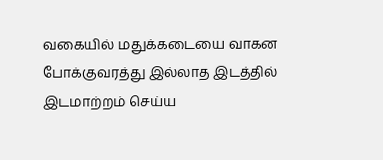வகையில் மதுக்கடையை வாகன போக்குவரத்து இல்லாத இடத்தில் இடமாற்றம் செய்ய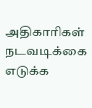அதிகாரிகள் நடவடிக்கை எடுக்க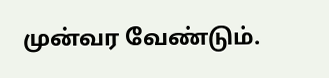முன்வர வேண்டும்.